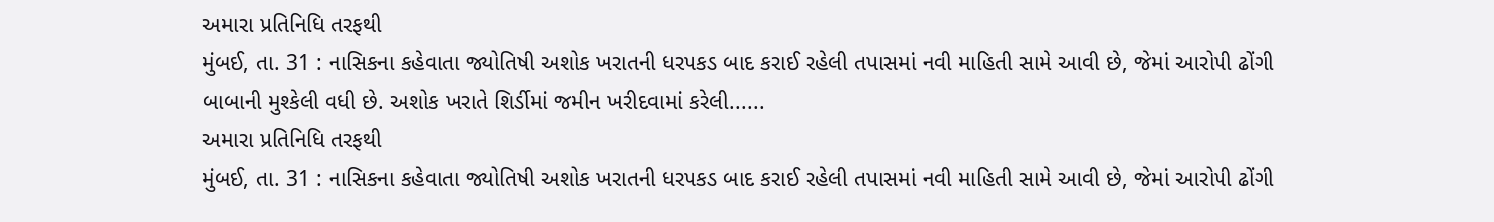અમારા પ્રતિનિધિ તરફથી
મુંબઈ, તા. 31 : નાસિકના કહેવાતા જ્યોતિષી અશોક ખરાતની ધરપકડ બાદ કરાઈ રહેલી તપાસમાં નવી માહિતી સામે આવી છે, જેમાં આરોપી ઢોંગી બાબાની મુશ્કેલી વધી છે. અશોક ખરાતે શિર્ડીમાં જમીન ખરીદવામાં કરેલી......
અમારા પ્રતિનિધિ તરફથી
મુંબઈ, તા. 31 : નાસિકના કહેવાતા જ્યોતિષી અશોક ખરાતની ધરપકડ બાદ કરાઈ રહેલી તપાસમાં નવી માહિતી સામે આવી છે, જેમાં આરોપી ઢોંગી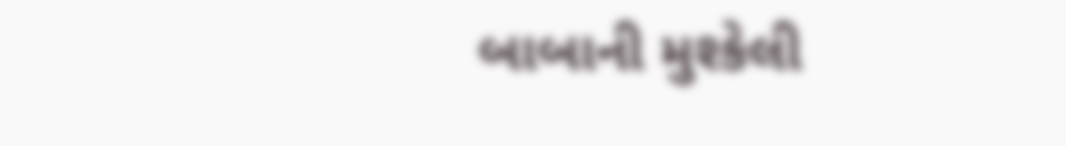બાબાની મુશ્કેલી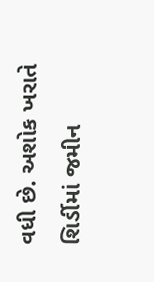વધી છે. અશોક ખરાતે શિર્ડીમાં જમીન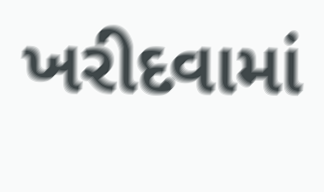ખરીદવામાં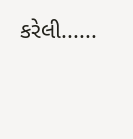કરેલી......